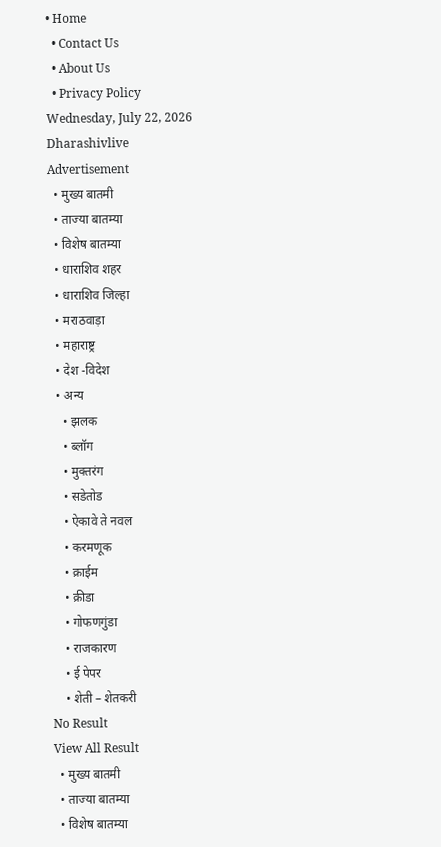• Home
  • Contact Us
  • About Us
  • Privacy Policy
Wednesday, July 22, 2026
Dharashivlive
Advertisement
  • मुख्य बातमी
  • ताज्या बातम्या
  • विशेष बातम्या
  • धाराशिव शहर
  • धाराशिव जिल्हा
  • मराठवाड़ा
  • महाराष्ट्र
  • देश -विदेश
  • अन्य
    • झलक
    • ब्लॉग
    • मुक्तरंग
    • सडेतोड
    • ऐकावे ते नवल
    • करमणूक
    • क्राईम
    • क्रीडा
    • गोफणगुंडा
    • राजकारण
    • ई पेपर
    • शेती – शेतकरी
No Result
View All Result
  • मुख्य बातमी
  • ताज्या बातम्या
  • विशेष बातम्या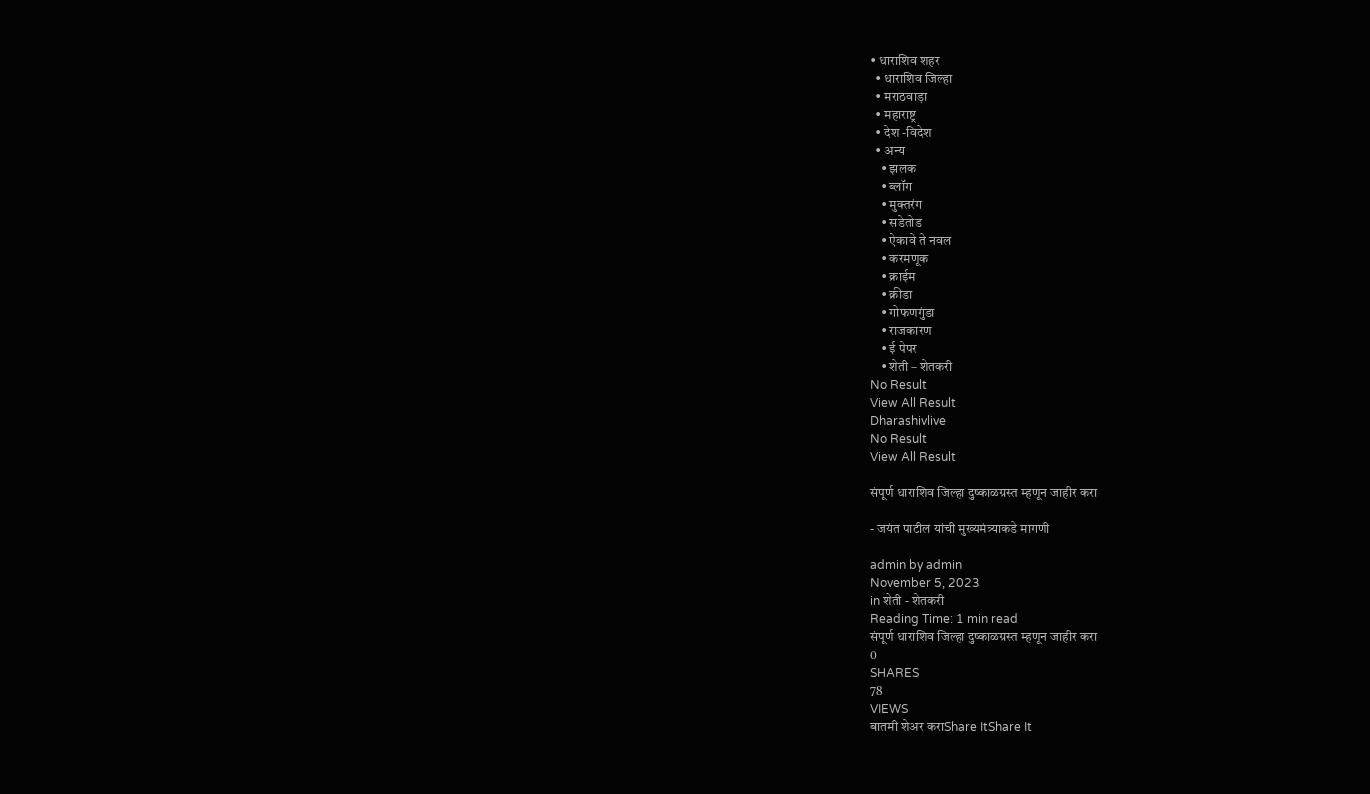• धाराशिव शहर
  • धाराशिव जिल्हा
  • मराठवाड़ा
  • महाराष्ट्र
  • देश -विदेश
  • अन्य
    • झलक
    • ब्लॉग
    • मुक्तरंग
    • सडेतोड
    • ऐकावे ते नवल
    • करमणूक
    • क्राईम
    • क्रीडा
    • गोफणगुंडा
    • राजकारण
    • ई पेपर
    • शेती – शेतकरी
No Result
View All Result
Dharashivlive
No Result
View All Result

संपूर्ण धाराशिव जिल्हा दुष्काळग्रस्त म्हणून जाहीर करा

- जयंत पाटील यांची मुख्यमंत्र्याकडे मागणी

admin by admin
November 5, 2023
in शेती - शेतकरी
Reading Time: 1 min read
संपूर्ण धाराशिव जिल्हा दुष्काळग्रस्त म्हणून जाहीर करा
0
SHARES
78
VIEWS
बातमी शेअर कराShare ItShare It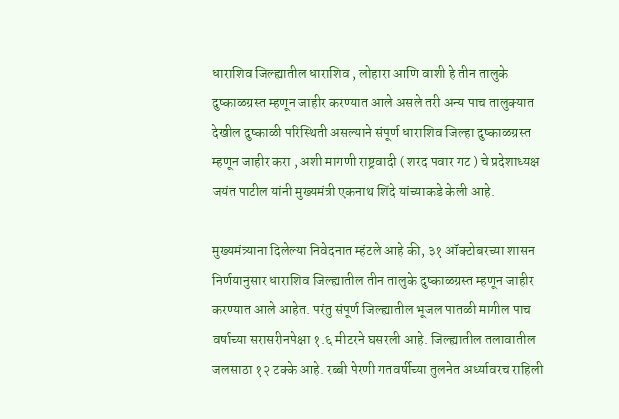धाराशिव जिल्ह्यातील धाराशिव , लोहारा आणि वाशी हे तीन तालुके दुष्काळग्रस्त म्हणून जाहीर करण्यात आले असले तरी अन्य पाच तालुक्यात देखील दुष्काळी परिस्थिती असल्याने संपूर्ण धाराशिव जिल्हा दुष्काळग्रस्त म्हणून जाहीर करा , अशी मागणी राष्ट्रवादी ( शरद पवार गट ) चे प्रदेशाध्यक्ष जयंत पाटील यांनी मुख्यमंत्री एकनाथ शिंदे यांच्याकडे केली आहे.

मुख्यमंत्र्याना दिलेल्या निवेदनात म्हंटले आहे की, ३१ ऑक्टोबरच्या शासन निर्णयानुसार धाराशिव जिल्ह्यातील तीन तालुके दुष्काळग्रस्त म्हणून जाहीर करण्यात आले आहेत. परंतु संपूर्ण जिल्ह्यातील भूजल पातळी मागील पाच वर्षाच्या सरासरीनपेक्षा १.६ मीटरने घसरली आहे. जिल्ह्यातील तलावातील जलसाठा १२ टक्के आहे. रब्बी पेरणी गतवर्षीच्या तुलनेत अर्ध्यावरच राहिली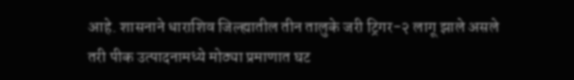आहे. शासनाने धाराशिव जिल्ह्यातील तीन तालुके जरी ट्रिगर-२ लागू झाले असले तरी पीक उत्पादनामध्ये मोठ्या प्रमाणात घट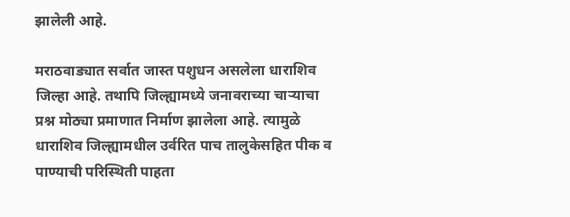झालेली आहे.

मराठवाड्यात सर्वात जास्त पशुधन असलेला धाराशिव जिल्हा आहे. तथापि जिल्ह्यामध्ये जनावराच्या चाऱ्याचा प्रश्न मोठ्या प्रमाणात निर्माण झालेला आहे. त्यामुळे धाराशिव जिल्ह्यामधील उर्वरित पाच तालुकेसहित पीक व पाण्याची परिस्थिती पाहता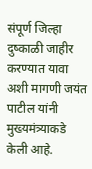संपूर्ण जिल्हा दुष्काळी जाहीर करण्यात यावा अशी मागणी जयंत पाटील यांनी मुख्यमंत्र्याकडे केली आहे.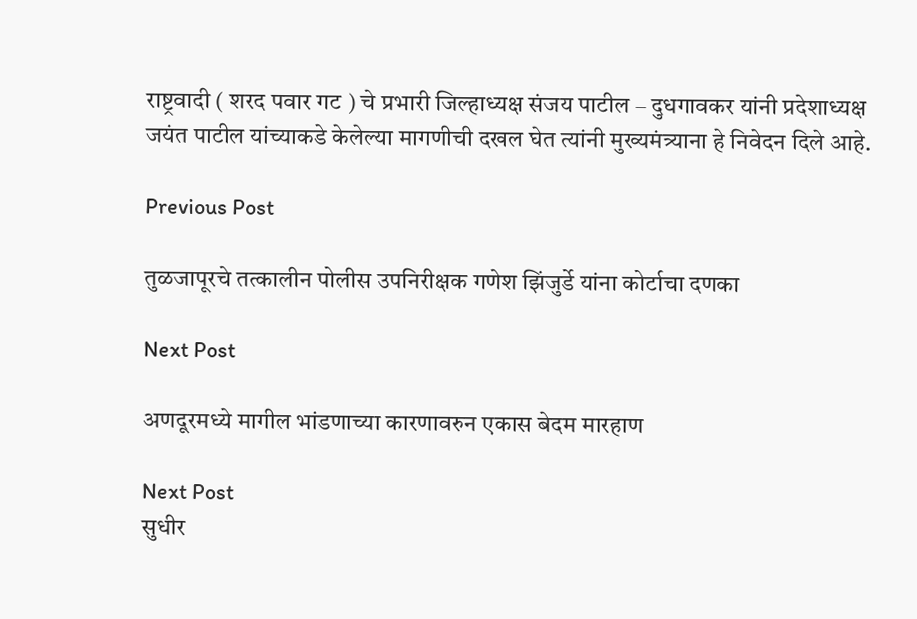राष्ट्रवादी ( शरद पवार गट ) चे प्रभारी जिल्हाध्यक्ष संजय पाटील – दुधगावकर यांनी प्रदेशाध्यक्ष जयंत पाटील यांच्याकडे केलेल्या मागणीची दखल घेत त्यांनी मुख्यमंत्र्याना हे निवेदन दिले आहे.

Previous Post

तुळजापूरचे तत्कालीन पोलीस उपनिरीक्षक गणेश झिंजुर्डे यांना कोर्टाचा दणका

Next Post

अणदूरमध्ये मागील भांडणाच्या कारणावरुन एकास बेदम मारहाण

Next Post
सुधीर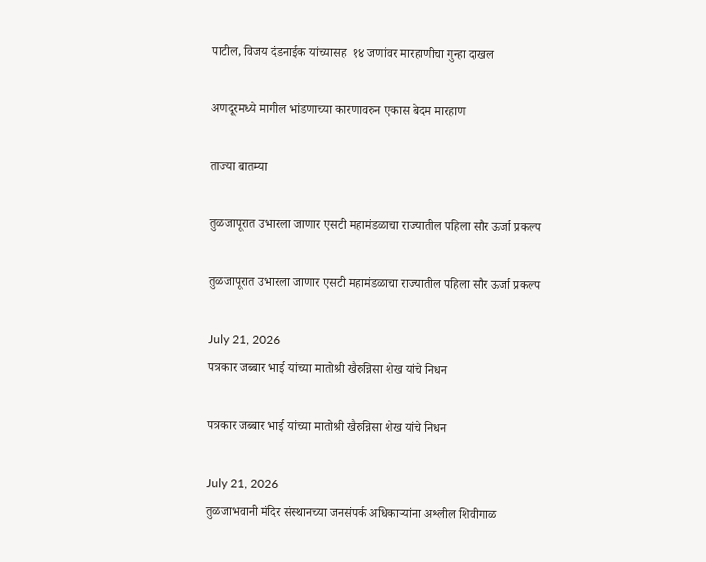पाटील, विजय दंडनाईक यांच्यासह  १४ जणांवर मारहाणीचा गुन्हा दाखल

अणदूरमध्ये मागील भांडणाच्या कारणावरुन एकास बेदम मारहाण

ताज्या बातम्या

तुळजापूरात उभारला जाणार एसटी महामंडळाचा राज्यातील पहिला सौर ऊर्जा प्रकल्प

तुळजापूरात उभारला जाणार एसटी महामंडळाचा राज्यातील पहिला सौर ऊर्जा प्रकल्प

July 21, 2026
पत्रकार जब्बार भाई यांच्या मातोश्री खैरुन्निसा शेख यांचे निधन

पत्रकार जब्बार भाई यांच्या मातोश्री खैरुन्निसा शेख यांचे निधन

July 21, 2026
तुळजाभवानी मंदिर संस्थानच्या जनसंपर्क अधिकाऱ्यांना अश्लील शिवीगाळ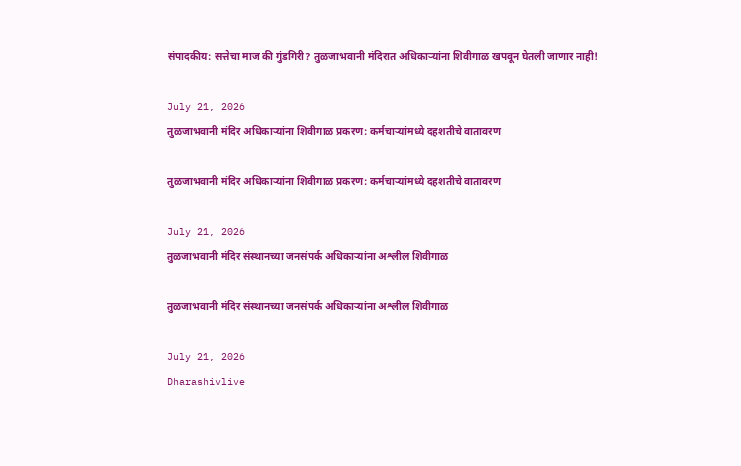संपादकीय: सत्तेचा माज की गुंडगिरी? तुळजाभवानी मंदिरात अधिकाऱ्यांना शिवीगाळ खपवून घेतली जाणार नाही!

July 21, 2026
तुळजाभवानी मंदिर अधिकाऱ्यांना शिवीगाळ प्रकरण: कर्मचाऱ्यांमध्ये दहशतीचे वातावरण

तुळजाभवानी मंदिर अधिकाऱ्यांना शिवीगाळ प्रकरण: कर्मचाऱ्यांमध्ये दहशतीचे वातावरण

July 21, 2026
तुळजाभवानी मंदिर संस्थानच्या जनसंपर्क अधिकाऱ्यांना अश्लील शिवीगाळ

तुळजाभवानी मंदिर संस्थानच्या जनसंपर्क अधिकाऱ्यांना अश्लील शिवीगाळ

July 21, 2026
Dharashivlive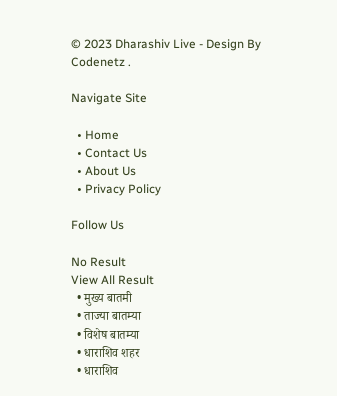© 2023 Dharashiv Live - Design By Codenetz .

Navigate Site

  • Home
  • Contact Us
  • About Us
  • Privacy Policy

Follow Us

No Result
View All Result
  • मुख्य बातमी
  • ताज्या बातम्या
  • विशेष बातम्या
  • धाराशिव शहर
  • धाराशिव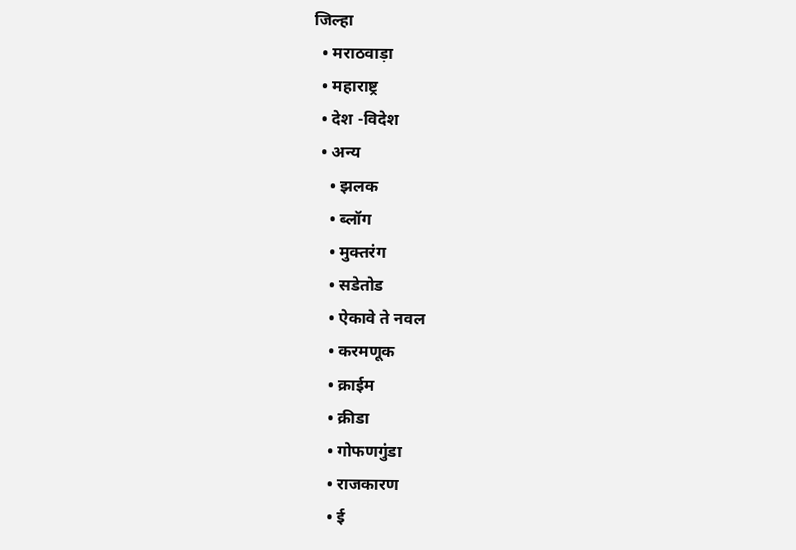जिल्हा
  • मराठवाड़ा
  • महाराष्ट्र
  • देश -विदेश
  • अन्य
    • झलक
    • ब्लॉग
    • मुक्तरंग
    • सडेतोड
    • ऐकावे ते नवल
    • करमणूक
    • क्राईम
    • क्रीडा
    • गोफणगुंडा
    • राजकारण
    • ई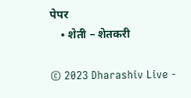पेपर
    • शेती – शेतकरी

© 2023 Dharashiv Live -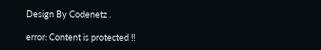Design By Codenetz .

error: Content is protected !!